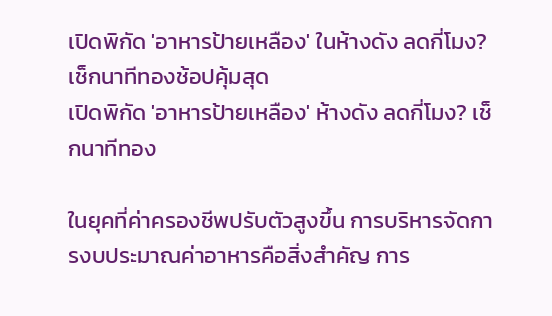เปิดพิกัด 'อาหารป้ายเหลือง' ในห้างดัง ลดกี่โมง? เช็กนาทีทองช้อปคุ้มสุด
เปิดพิกัด 'อาหารป้ายเหลือง' ห้างดัง ลดกี่โมง? เช็กนาทีทอง

ในยุคที่ค่าครองชีพปรับตัวสูงขึ้น การบริหารจัดการงบประมาณค่าอาหารคือสิ่งสำคัญ การ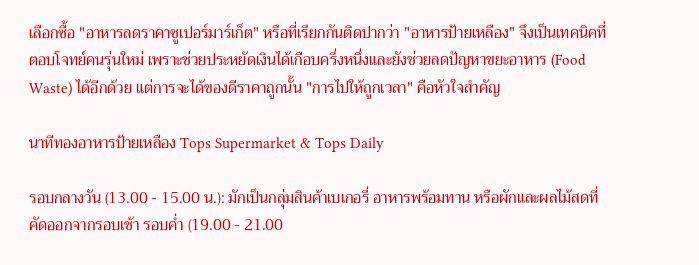เลือกซื้อ "อาหารลดราคาซูเปอร์มาร์เก็ต" หรือที่เรียกกันติดปากว่า "อาหารป้ายเหลือง" จึงเป็นเทคนิคที่ตอบโจทย์คนรุ่นใหม่ เพราะช่วยประหยัดเงินได้เกือบครึ่งหนึ่งและยังช่วยลดปัญหาขยะอาหาร (Food Waste) ได้อีกด้วย แต่การจะได้ของดีราคาถูกนั้น "การไปให้ถูกเวลา" คือหัวใจสำคัญ

นาทีทองอาหารป้ายเหลือง Tops Supermarket & Tops Daily

รอบกลางวัน (13.00 - 15.00 น.): มักเป็นกลุ่มสินค้าเบเกอรี่ อาหารพร้อมทาน หรือผักและผลไม้สดที่คัดออกจากรอบเช้า รอบค่ำ (19.00 - 21.00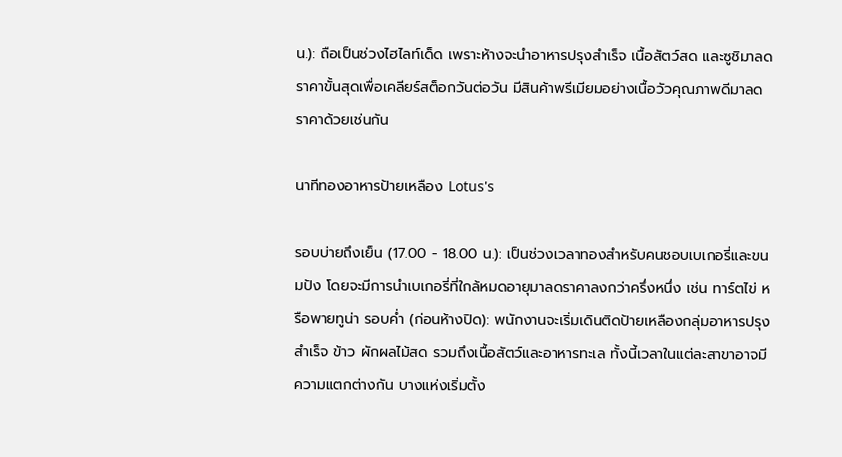น.): ถือเป็นช่วงไฮไลท์เด็ด เพราะห้างจะนำอาหารปรุงสำเร็จ เนื้อสัตว์สด และซูชิมาลดราคาขั้นสุดเพื่อเคลียร์สต็อกวันต่อวัน มีสินค้าพรีเมียมอย่างเนื้อวัวคุณภาพดีมาลดราคาด้วยเช่นกัน

นาทีทองอาหารป้ายเหลือง Lotus's

รอบบ่ายถึงเย็น (17.00 - 18.00 น.): เป็นช่วงเวลาทองสำหรับคนชอบเบเกอรี่และขนมปัง โดยจะมีการนำเบเกอรี่ที่ใกล้หมดอายุมาลดราคาลงกว่าครึ่งหนึ่ง เช่น ทาร์ตไข่ หรือพายทูน่า รอบค่ำ (ก่อนห้างปิด): พนักงานจะเริ่มเดินติดป้ายเหลืองกลุ่มอาหารปรุงสำเร็จ ข้าว ผักผลไม้สด รวมถึงเนื้อสัตว์และอาหารทะเล ทั้งนี้เวลาในแต่ละสาขาอาจมีความแตกต่างกัน บางแห่งเริ่มตั้ง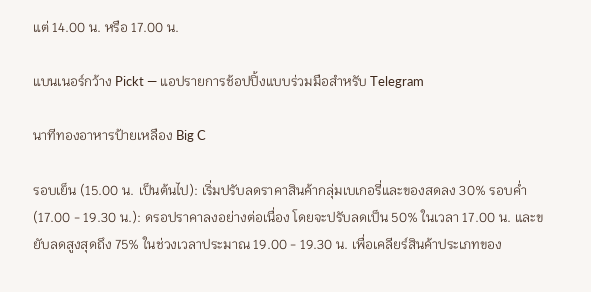แต่ 14.00 น. หรือ 17.00 น.

แบนเนอร์กว้าง Pickt — แอปรายการช้อปปิ้งแบบร่วมมือสำหรับ Telegram

นาทีทองอาหารป้ายเหลือง Big C

รอบเย็น (15.00 น. เป็นต้นไป): เริ่มปรับลดราคาสินค้ากลุ่มเบเกอรี่และของสดลง 30% รอบค่ำ (17.00 - 19.30 น.): ดรอปราคาลงอย่างต่อเนื่อง โดยจะปรับลดเป็น 50% ในเวลา 17.00 น. และขยับลดสูงสุดถึง 75% ในช่วงเวลาประมาณ 19.00 - 19.30 น. เพื่อเคลียร์สินค้าประเภทของ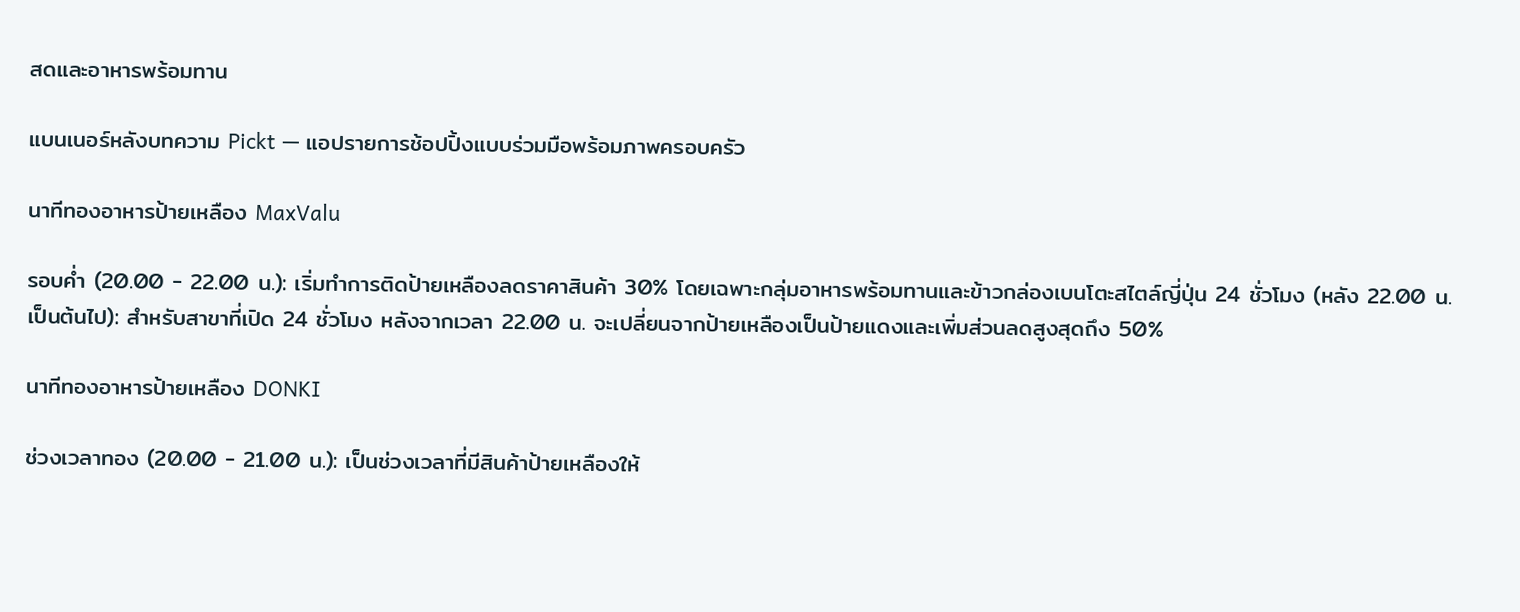สดและอาหารพร้อมทาน

แบนเนอร์หลังบทความ Pickt — แอปรายการช้อปปิ้งแบบร่วมมือพร้อมภาพครอบครัว

นาทีทองอาหารป้ายเหลือง MaxValu

รอบค่ำ (20.00 - 22.00 น.): เริ่มทำการติดป้ายเหลืองลดราคาสินค้า 30% โดยเฉพาะกลุ่มอาหารพร้อมทานและข้าวกล่องเบนโตะสไตล์ญี่ปุ่น 24 ชั่วโมง (หลัง 22.00 น. เป็นต้นไป): สำหรับสาขาที่เปิด 24 ชั่วโมง หลังจากเวลา 22.00 น. จะเปลี่ยนจากป้ายเหลืองเป็นป้ายแดงและเพิ่มส่วนลดสูงสุดถึง 50%

นาทีทองอาหารป้ายเหลือง DONKI

ช่วงเวลาทอง (20.00 - 21.00 น.): เป็นช่วงเวลาที่มีสินค้าป้ายเหลืองให้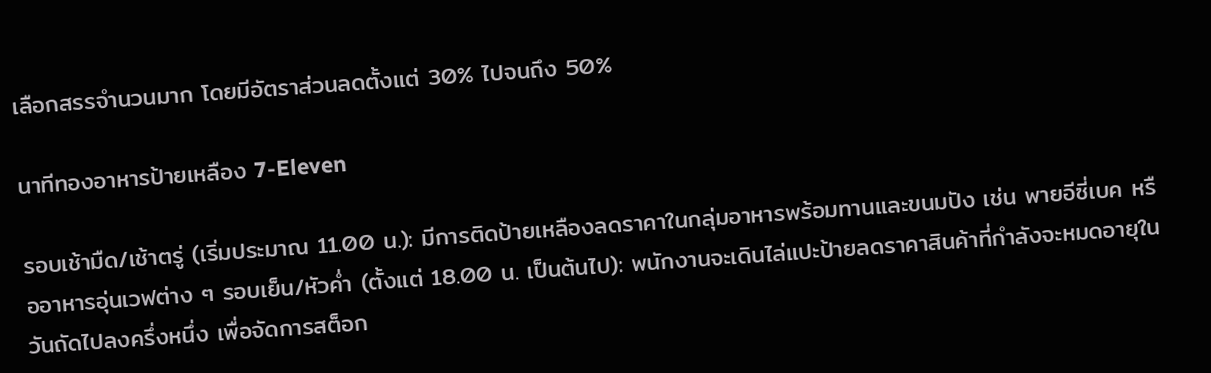เลือกสรรจำนวนมาก โดยมีอัตราส่วนลดตั้งแต่ 30% ไปจนถึง 50%

นาทีทองอาหารป้ายเหลือง 7-Eleven

รอบเช้ามืด/เช้าตรู่ (เริ่มประมาณ 11.00 น.): มีการติดป้ายเหลืองลดราคาในกลุ่มอาหารพร้อมทานและขนมปัง เช่น พายอีซี่เบค หรืออาหารอุ่นเวฟต่าง ๆ รอบเย็น/หัวค่ำ (ตั้งแต่ 18.00 น. เป็นต้นไป): พนักงานจะเดินไล่แปะป้ายลดราคาสินค้าที่กำลังจะหมดอายุในวันถัดไปลงครึ่งหนึ่ง เพื่อจัดการสต็อก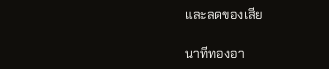และลดของเสีย

นาทีทองอา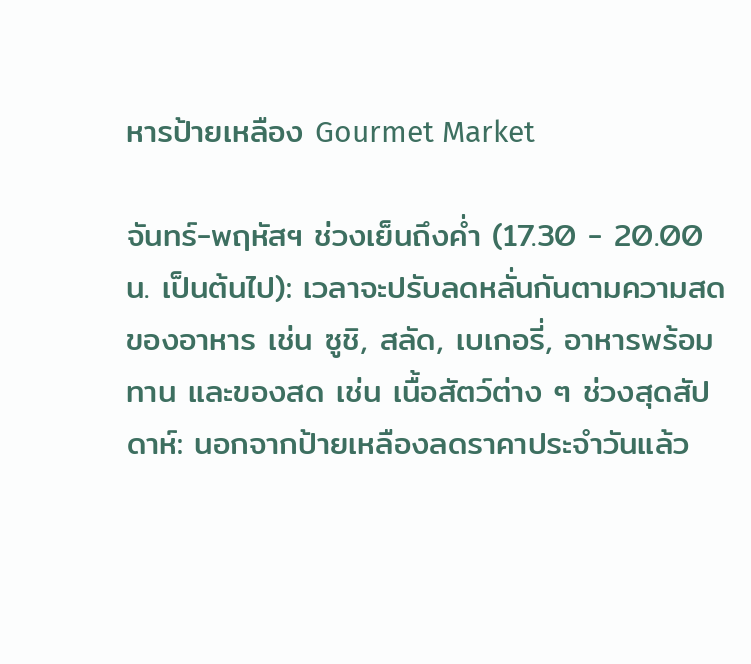หารป้ายเหลือง Gourmet Market

จันทร์-พฤหัสฯ ช่วงเย็นถึงค่ำ (17.30 - 20.00 น. เป็นต้นไป): เวลาจะปรับลดหลั่นกันตามความสดของอาหาร เช่น ซูชิ, สลัด, เบเกอรี่, อาหารพร้อมทาน และของสด เช่น เนื้อสัตว์ต่าง ๆ ช่วงสุดสัปดาห์: นอกจากป้ายเหลืองลดราคาประจำวันแล้ว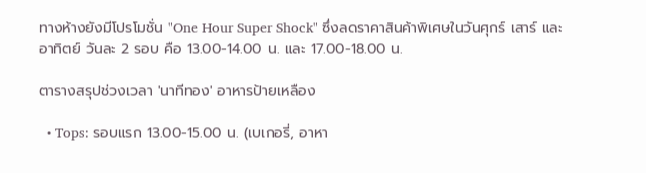ทางห้างยังมีโปรโมชั่น "One Hour Super Shock" ซึ่งลดราคาสินค้าพิเศษในวันศุกร์ เสาร์ และอาทิตย์ วันละ 2 รอบ คือ 13.00-14.00 น. และ 17.00-18.00 น.

ตารางสรุปช่วงเวลา 'นาทีทอง' อาหารป้ายเหลือง

  • Tops: รอบแรก 13.00-15.00 น. (เบเกอรี่, อาหา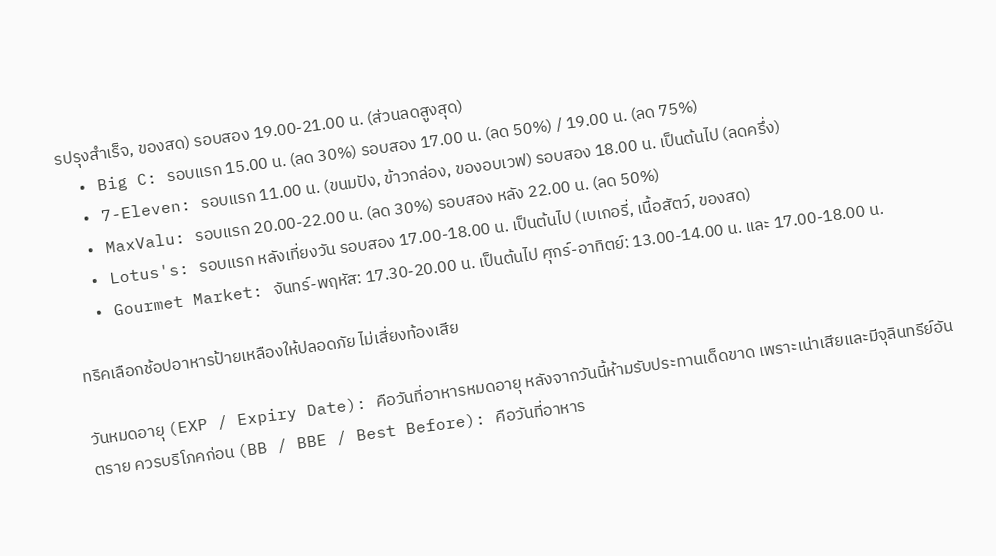รปรุงสำเร็จ, ของสด) รอบสอง 19.00-21.00 น. (ส่วนลดสูงสุด)
  • Big C: รอบแรก 15.00 น. (ลด 30%) รอบสอง 17.00 น. (ลด 50%) / 19.00 น. (ลด 75%)
  • 7-Eleven: รอบแรก 11.00 น. (ขนมปัง, ข้าวกล่อง, ของอบเวฟ) รอบสอง 18.00 น. เป็นต้นไป (ลดครึ่ง)
  • MaxValu: รอบแรก 20.00-22.00 น. (ลด 30%) รอบสอง หลัง 22.00 น. (ลด 50%)
  • Lotus's: รอบแรก หลังเที่ยงวัน รอบสอง 17.00-18.00 น. เป็นต้นไป (เบเกอรี่, เนื้อสัตว์, ของสด)
  • Gourmet Market: จันทร์-พฤหัส: 17.30-20.00 น. เป็นต้นไป ศุกร์-อาทิตย์: 13.00-14.00 น. และ 17.00-18.00 น.

ทริคเลือกช้อปอาหารป้ายเหลืองให้ปลอดภัย ไม่เสี่ยงท้องเสีย

วันหมดอายุ (EXP / Expiry Date): คือวันที่อาหารหมดอายุ หลังจากวันนี้ห้ามรับประทานเด็ดขาด เพราะเน่าเสียและมีจุลินทรีย์อันตราย ควรบริโภคก่อน (BB / BBE / Best Before): คือวันที่อาหาร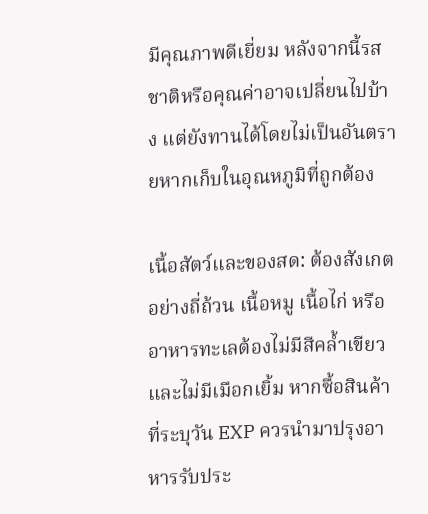มีคุณภาพดีเยี่ยม หลังจากนี้รสชาติหรือคุณค่าอาจเปลี่ยนไปบ้าง แต่ยังทานได้โดยไม่เป็นอันตรายหากเก็บในอุณหภูมิที่ถูกต้อง

เนื้อสัตว์และของสด: ต้องสังเกตอย่างถี่ถ้วน เนื้อหมู เนื้อไก่ หรืออาหารทะเลต้องไม่มีสีคล้ำเขียวและไม่มีเมือกเยิ้ม หากซื้อสินค้าที่ระบุวัน EXP ควรนำมาปรุงอาหารรับประ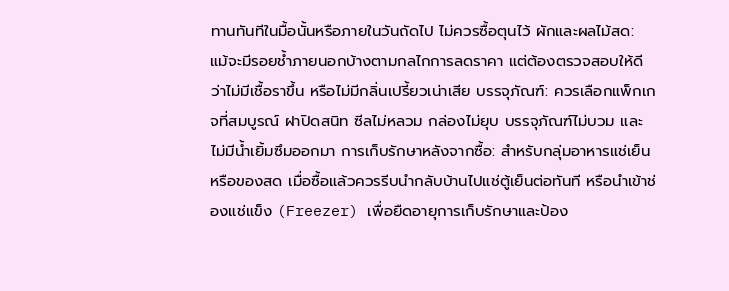ทานทันทีในมื้อนั้นหรือภายในวันถัดไป ไม่ควรซื้อตุนไว้ ผักและผลไม้สด: แม้จะมีรอยช้ำภายนอกบ้างตามกลไกการลดราคา แต่ต้องตรวจสอบให้ดีว่าไม่มีเชื้อราขึ้น หรือไม่มีกลิ่นเปรี้ยวเน่าเสีย บรรจุภัณฑ์: ควรเลือกแพ็กเกจที่สมบูรณ์ ฝาปิดสนิท ซีลไม่หลวม กล่องไม่ยุบ บรรจุภัณฑ์ไม่บวม และไม่มีน้ำเยิ้มซึมออกมา การเก็บรักษาหลังจากซื้อ: สำหรับกลุ่มอาหารแช่เย็นหรือของสด เมื่อซื้อแล้วควรรีบนำกลับบ้านไปแช่ตู้เย็นต่อทันที หรือนำเข้าช่องแช่แข็ง (Freezer) เพื่อยืดอายุการเก็บรักษาและป้อง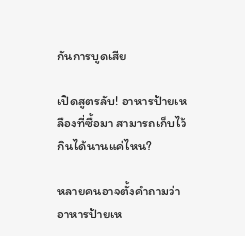กันการบูดเสีย

เปิดสูตรลับ! อาหารป้ายเหลืองที่ซื้อมา สามารถเก็บไว้กินได้นานแค่ไหน?

หลายคนอาจตั้งคำถามว่า อาหารป้ายเห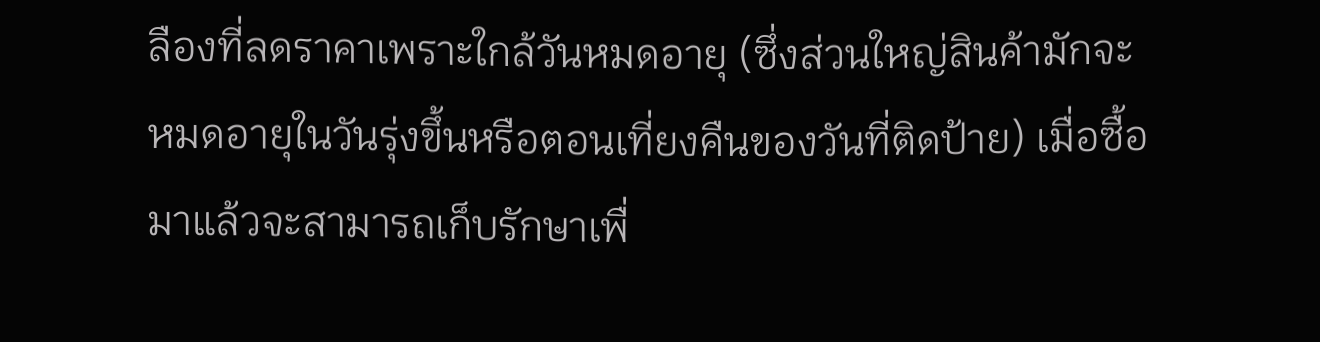ลืองที่ลดราคาเพราะใกล้วันหมดอายุ (ซึ่งส่วนใหญ่สินค้ามักจะหมดอายุในวันรุ่งขึ้นหรือตอนเที่ยงคืนของวันที่ติดป้าย) เมื่อซื้อมาแล้วจะสามารถเก็บรักษาเพื่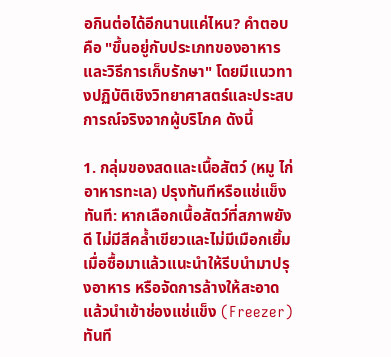อกินต่อได้อีกนานแค่ไหน? คำตอบคือ "ขึ้นอยู่กับประเภทของอาหารและวิธีการเก็บรักษา" โดยมีแนวทางปฏิบัติเชิงวิทยาศาสตร์และประสบการณ์จริงจากผู้บริโภค ดังนี้

1. กลุ่มของสดและเนื้อสัตว์ (หมู ไก่ อาหารทะเล) ปรุงทันทีหรือแช่แข็งทันที: หากเลือกเนื้อสัตว์ที่สภาพยังดี ไม่มีสีคล้ำเขียวและไม่มีเมือกเยิ้ม เมื่อซื้อมาแล้วแนะนำให้รีบนำมาปรุงอาหาร หรือจัดการล้างให้สะอาดแล้วนำเข้าช่องแช่แข็ง (Freezer) ทันที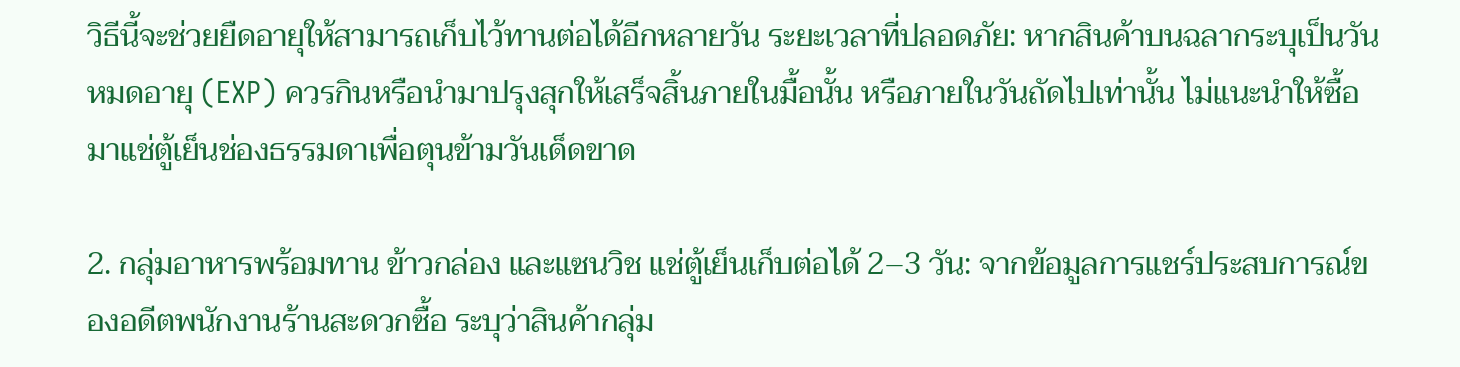วิธีนี้จะช่วยยืดอายุให้สามารถเก็บไว้ทานต่อได้อีกหลายวัน ระยะเวลาที่ปลอดภัย: หากสินค้าบนฉลากระบุเป็นวันหมดอายุ (EXP) ควรกินหรือนำมาปรุงสุกให้เสร็จสิ้นภายในมื้อนั้น หรือภายในวันถัดไปเท่านั้น ไม่แนะนำให้ซื้อมาแช่ตู้เย็นช่องธรรมดาเพื่อตุนข้ามวันเด็ดขาด

2. กลุ่มอาหารพร้อมทาน ข้าวกล่อง และแซนวิช แช่ตู้เย็นเก็บต่อได้ 2–3 วัน: จากข้อมูลการแชร์ประสบการณ์ของอดีตพนักงานร้านสะดวกซื้อ ระบุว่าสินค้ากลุ่ม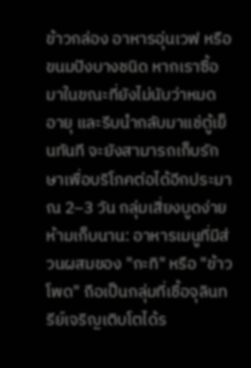ข้าวกล่อง อาหารอุ่นเวฟ หรือขนมปังบางชนิด หากเราซื้อมาในขณะที่ยังไม่นับว่าหมดอายุ และรีบนำกลับมาแช่ตู้เย็นทันที จะยังสามารถเก็บรักษาเพื่อบริโภคต่อได้อีกประมาณ 2–3 วัน กลุ่มเสี่ยงบูดง่าย ห้ามเก็บนาน: อาหารเมนูที่มีส่วนผสมของ "กะทิ" หรือ "ข้าวโพด" ถือเป็นกลุ่มที่เชื้อจุลินทรีย์เจริญเติบโตได้ร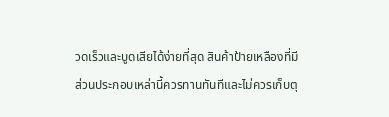วดเร็วและบูดเสียได้ง่ายที่สุด สินค้าป้ายเหลืองที่มีส่วนประกอบเหล่านี้ควรทานทันทีและไม่ควรเก็บตุ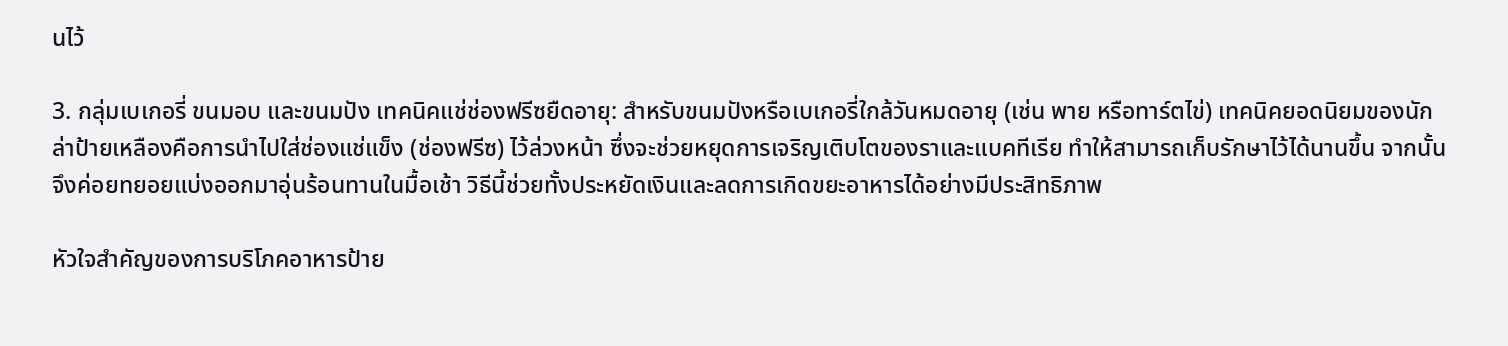นไว้

3. กลุ่มเบเกอรี่ ขนมอบ และขนมปัง เทคนิคแช่ช่องฟรีซยืดอายุ: สำหรับขนมปังหรือเบเกอรี่ใกล้วันหมดอายุ (เช่น พาย หรือทาร์ตไข่) เทคนิคยอดนิยมของนักล่าป้ายเหลืองคือการนำไปใส่ช่องแช่แข็ง (ช่องฟรีซ) ไว้ล่วงหน้า ซึ่งจะช่วยหยุดการเจริญเติบโตของราและแบคทีเรีย ทำให้สามารถเก็บรักษาไว้ได้นานขึ้น จากนั้นจึงค่อยทยอยแบ่งออกมาอุ่นร้อนทานในมื้อเช้า วิธีนี้ช่วยทั้งประหยัดเงินและลดการเกิดขยะอาหารได้อย่างมีประสิทธิภาพ

หัวใจสำคัญของการบริโภคอาหารป้าย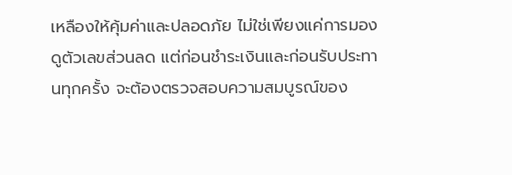เหลืองให้คุ้มค่าและปลอดภัย ไม่ใช่เพียงแค่การมองดูตัวเลขส่วนลด แต่ก่อนชำระเงินและก่อนรับประทานทุกครั้ง จะต้องตรวจสอบความสมบูรณ์ของ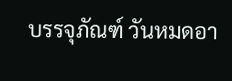บรรจุภัณฑ์ วันหมดอา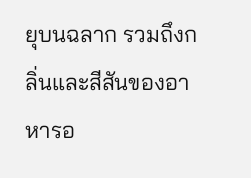ยุบนฉลาก รวมถึงกลิ่นและสีสันของอาหารอ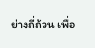ย่างถี่ถ้วน เพื่อ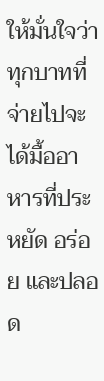ให้มั่นใจว่าทุกบาทที่จ่ายไปจะได้มื้ออาหารที่ประหยัด อร่อย และปลอด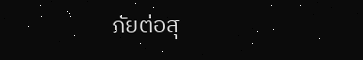ภัยต่อสุ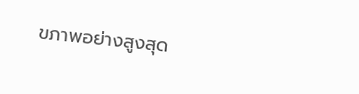ขภาพอย่างสูงสุด